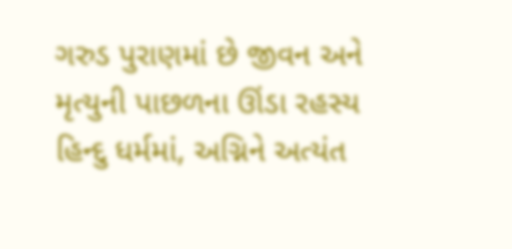ગરુડ પુરાણમાં છે જીવન અને મૃત્યુની પાછળના ઊંડા રહસ્ય
હિન્દુ ધર્મમાં, અગ્નિને અત્યંત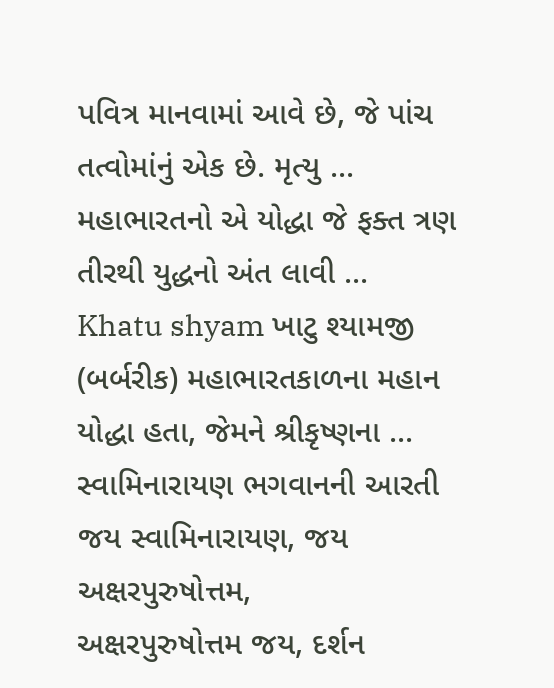પવિત્ર માનવામાં આવે છે, જે પાંચ તત્વોમાંનું એક છે. મૃત્યુ ...
મહાભારતનો એ યોદ્ધા જે ફક્ત ત્રણ તીરથી યુદ્ધનો અંત લાવી ...
Khatu shyam ખાટુ શ્યામજી (બર્બરીક) મહાભારતકાળના મહાન યોદ્ધા હતા, જેમને શ્રીકૃષ્ણના ...
સ્વામિનારાયણ ભગવાનની આરતી
જય સ્વામિનારાયણ, જય અક્ષરપુરુષોત્તમ,
અક્ષરપુરુષોત્તમ જય, દર્શન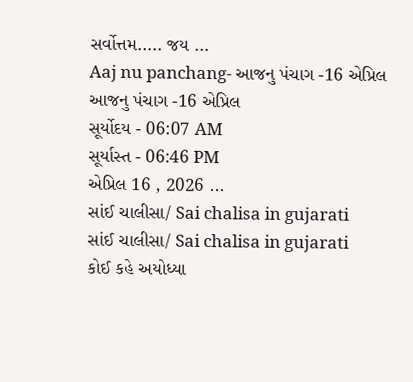સર્વોત્તમ..... જય ...
Aaj nu panchang- આજનુ પંચાગ -16 એપ્રિલ
આજનુ પંચાગ -16 એપ્રિલ
સૂર્યોદય - 06:07 AM
સૂર્યાસ્ત - 06:46 PM
એપ્રિલ 16 , 2026 ...
સાંઈ ચાલીસા/ Sai chalisa in gujarati
સાંઈ ચાલીસા/ Sai chalisa in gujarati
કોઈ કહે અયોધ્યા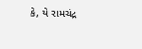કે, યે રામચંદ્ર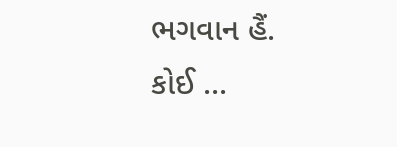ભગવાન હૈં.
કોઈ ...